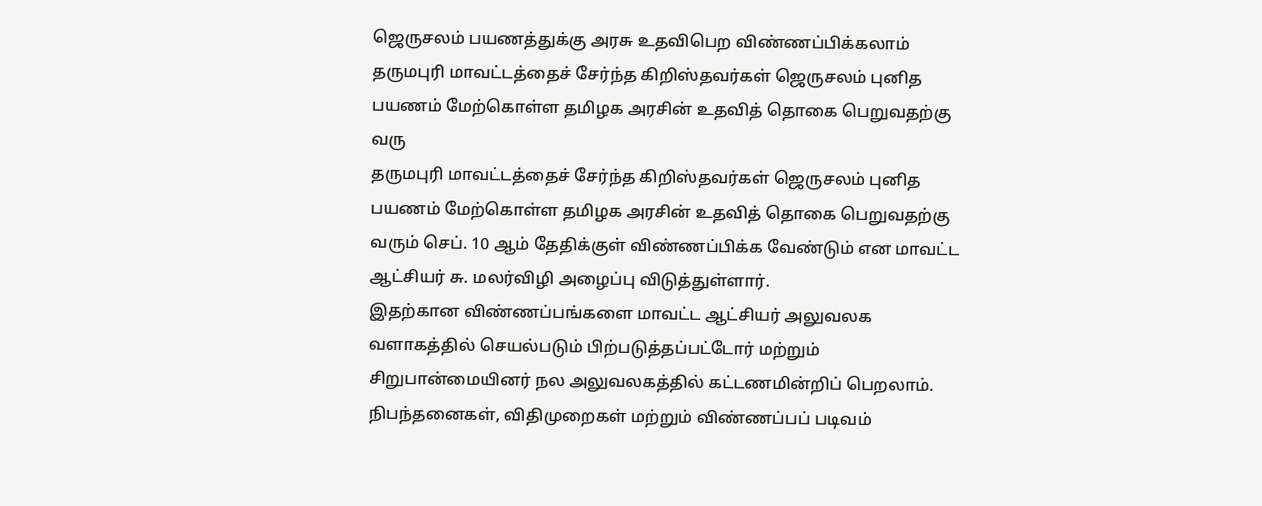ஜெருசலம் பயணத்துக்கு அரசு உதவிபெற விண்ணப்பிக்கலாம்
தருமபுரி மாவட்டத்தைச் சேர்ந்த கிறிஸ்தவர்கள் ஜெருசலம் புனித பயணம் மேற்கொள்ள தமிழக அரசின் உதவித் தொகை பெறுவதற்கு வரு
தருமபுரி மாவட்டத்தைச் சேர்ந்த கிறிஸ்தவர்கள் ஜெருசலம் புனித பயணம் மேற்கொள்ள தமிழக அரசின் உதவித் தொகை பெறுவதற்கு வரும் செப். 10 ஆம் தேதிக்குள் விண்ணப்பிக்க வேண்டும் என மாவட்ட ஆட்சியர் சு. மலர்விழி அழைப்பு விடுத்துள்ளார்.
இதற்கான விண்ணப்பங்களை மாவட்ட ஆட்சியர் அலுவலக வளாகத்தில் செயல்படும் பிற்படுத்தப்பட்டோர் மற்றும் சிறுபான்மையினர் நல அலுவலகத்தில் கட்டணமின்றிப் பெறலாம். நிபந்தனைகள், விதிமுறைகள் மற்றும் விண்ணப்பப் படிவம்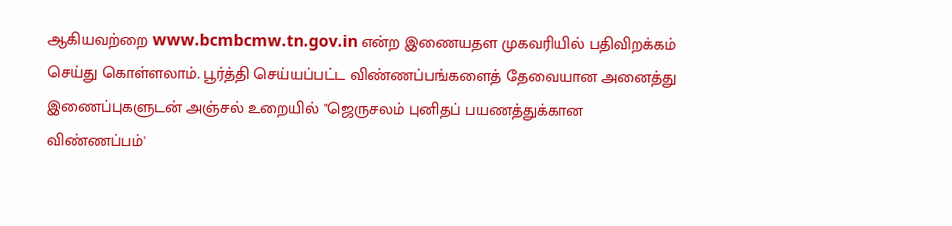ஆகியவற்றை www.bcmbcmw.tn.gov.in என்ற இணையதள முகவரியில் பதிவிறக்கம் செய்து கொள்ளலாம். பூர்த்தி செய்யப்பட்ட விண்ணப்பங்களைத் தேவையான அனைத்து இணைப்புகளுடன் அஞ்சல் உறையில் "ஜெருசலம் புனிதப் பயணத்துக்கான விண்ணப்பம்'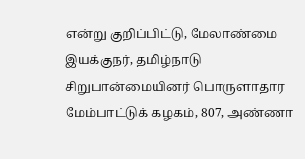என்று குறிப்பிட்டு, மேலாண்மை இயக்குநர், தமிழ்நாடு சிறுபான்மையினர் பொருளாதார மேம்பாட்டுக் கழகம், 807, அண்ணா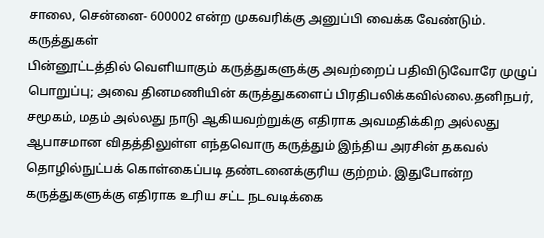சாலை, சென்னை- 600002 என்ற முகவரிக்கு அனுப்பி வைக்க வேண்டும்.
கருத்துகள்
பின்னூட்டத்தில் வெளியாகும் கருத்துகளுக்கு அவற்றைப் பதிவிடுவோரே முழுப் பொறுப்பு; அவை தினமணியின் கருத்துகளைப் பிரதிபலிக்கவில்லை.தனிநபர், சமூகம், மதம் அல்லது நாடு ஆகியவற்றுக்கு எதிராக அவமதிக்கிற அல்லது ஆபாசமான விதத்திலுள்ள எந்தவொரு கருத்தும் இந்திய அரசின் தகவல் தொழில்நுட்பக் கொள்கைப்படி தண்டனைக்குரிய குற்றம். இதுபோன்ற கருத்துகளுக்கு எதிராக உரிய சட்ட நடவடிக்கை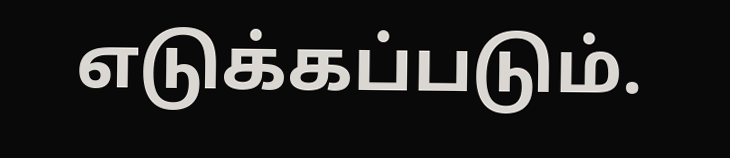எடுக்கப்படும்.